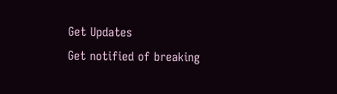Get Updates
Get notified of breaking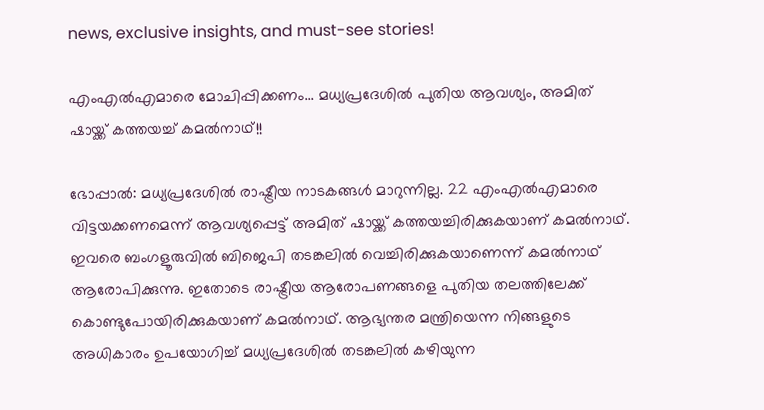news, exclusive insights, and must-see stories!

എംഎല്‍എമാരെ മോചിപ്പിക്കണം... മധ്യപ്രദേശില്‍ പുതിയ ആവശ്യം, അമിത് ഷായ്ക്ക് കത്തയച്ച് കമല്‍നാഥ്!!

ഭോപ്പാല്‍: മധ്യപ്രദേശില്‍ രാഷ്ട്രീയ നാടകങ്ങള്‍ മാറുന്നില്ല. 22 എംഎല്‍എമാരെ വിട്ടയക്കണമെന്ന് ആവശ്യപ്പെട്ട് അമിത് ഷായ്ക്ക് കത്തയച്ചിരിക്കുകയാണ് കമല്‍നാഥ്. ഇവരെ ബംഗളൂരുവില്‍ ബിജെപി തടങ്കലില്‍ വെച്ചിരിക്കുകയാണെന്ന് കമല്‍നാഥ് ആരോപിക്കുന്നു. ഇതോടെ രാഷ്ട്രീയ ആരോപണങ്ങളെ പുതിയ തലത്തിലേക്ക് കൊണ്ടുപോയിരിക്കുകയാണ് കമല്‍നാഥ്. ആഭ്യന്തര മന്ത്രിയെന്ന നിങ്ങളുടെ അധികാരം ഉപയോഗിച്ച് മധ്യപ്രദേശില്‍ തടങ്കലില്‍ കഴിയുന്ന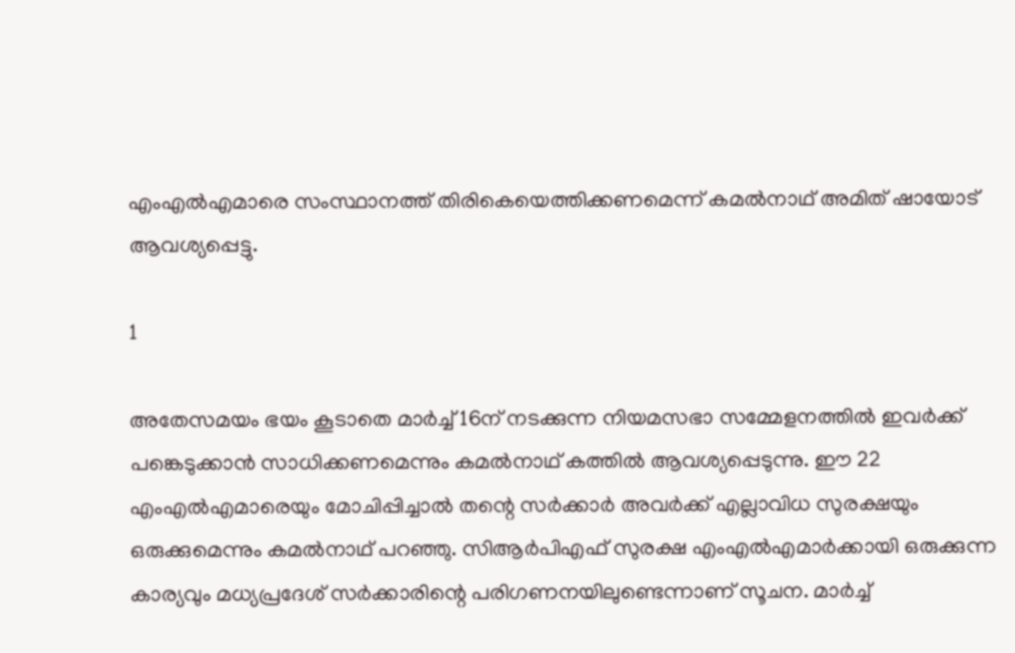എംഎല്‍എമാരെ സംസ്ഥാനത്ത് തിരികെയെത്തിക്കണമെന്ന് കമല്‍നാഥ് അമിത് ഷായോട് ആവശ്യപ്പെട്ടു.

1

അതേസമയം ഭയം കൂടാതെ മാര്‍ച്ച് 16ന് നടക്കുന്ന നിയമസഭാ സമ്മേളനത്തില്‍ ഇവര്‍ക്ക് പങ്കെടുക്കാന്‍ സാധിക്കണമെന്നും കമല്‍നാഥ് കത്തില്‍ ആവശ്യപ്പെടുന്നു. ഈ 22 എംഎല്‍എമാരെയും മോചിപ്പിച്ചാല്‍ തന്റെ സര്‍ക്കാര്‍ അവര്‍ക്ക് എല്ലാവിധ സുരക്ഷയും ഒരുക്കുമെന്നും കമല്‍നാഥ് പറഞ്ഞു. സിആര്‍പിഎഫ് സുരക്ഷ എംഎല്‍എമാര്‍ക്കായി ഒരുക്കുന്ന കാര്യവും മധ്യപ്രദേശ് സര്‍ക്കാരിന്റെ പരിഗണനയിലുണ്ടെന്നാണ് സൂചന. മാര്‍ച്ച്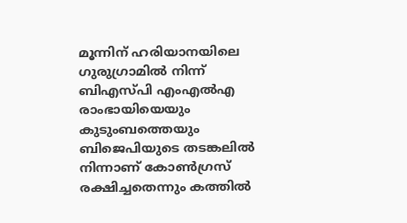മൂന്നിന് ഹരിയാനയിലെ ഗുരുഗ്രാമില്‍ നിന്ന് ബിഎസ്പി എംഎല്‍എ രാംഭായിയെയും കുടുംബത്തെയും ബിജെപിയുടെ തടങ്കലില്‍ നിന്നാണ് കോണ്‍ഗ്രസ് രക്ഷിച്ചതെന്നും കത്തില്‍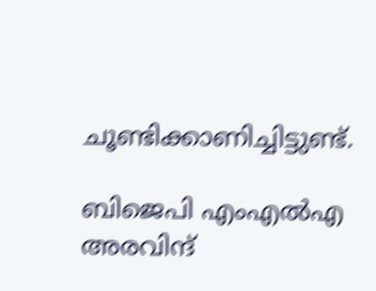ചൂണ്ടിക്കാണിച്ചിട്ടുണ്ട്.

ബിജെപി എംഎല്‍എ അരവിന്ദ്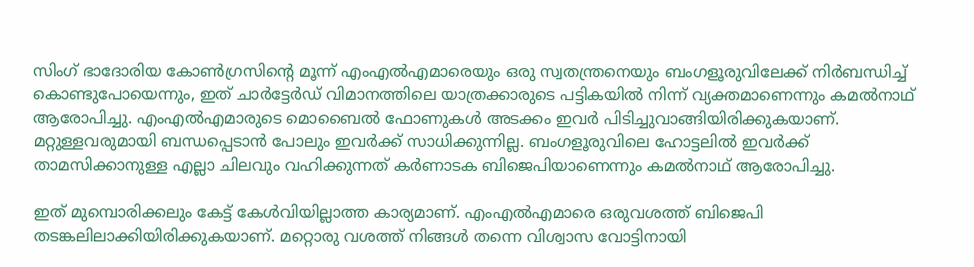സിംഗ് ഭാദോരിയ കോണ്‍ഗ്രസിന്റെ മൂന്ന് എംഎല്‍എമാരെയും ഒരു സ്വതന്ത്രനെയും ബംഗളൂരുവിലേക്ക് നിര്‍ബന്ധിച്ച് കൊണ്ടുപോയെന്നും, ഇത് ചാര്‍ട്ടേര്‍ഡ് വിമാനത്തിലെ യാത്രക്കാരുടെ പട്ടികയില്‍ നിന്ന് വ്യക്തമാണെന്നും കമല്‍നാഥ് ആരോപിച്ചു. എംഎല്‍എമാരുടെ മൊബൈല്‍ ഫോണുകള്‍ അടക്കം ഇവര്‍ പിടിച്ചുവാങ്ങിയിരിക്കുകയാണ്. മറ്റുള്ളവരുമായി ബന്ധപ്പെടാന്‍ പോലും ഇവര്‍ക്ക് സാധിക്കുന്നില്ല. ബംഗളൂരുവിലെ ഹോട്ടലില്‍ ഇവര്‍ക്ക് താമസിക്കാനുള്ള എല്ലാ ചിലവും വഹിക്കുന്നത് കര്‍ണാടക ബിജെപിയാണെന്നും കമല്‍നാഥ് ആരോപിച്ചു.

ഇത് മുമ്പൊരിക്കലും കേട്ട് കേള്‍വിയില്ലാത്ത കാര്യമാണ്. എംഎല്‍എമാരെ ഒരുവശത്ത് ബിജെപി തടങ്കലിലാക്കിയിരിക്കുകയാണ്. മറ്റൊരു വശത്ത് നിങ്ങള്‍ തന്നെ വിശ്വാസ വോട്ടിനായി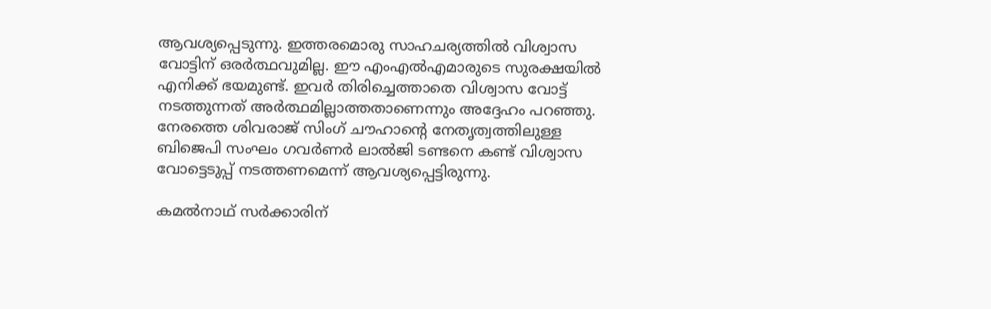ആവശ്യപ്പെടുന്നു. ഇത്തരമൊരു സാഹചര്യത്തില്‍ വിശ്വാസ വോട്ടിന് ഒരര്‍ത്ഥവുമില്ല. ഈ എംഎല്‍എമാരുടെ സുരക്ഷയില്‍ എനിക്ക് ഭയമുണ്ട്. ഇവര്‍ തിരിച്ചെത്താതെ വിശ്വാസ വോട്ട് നടത്തുന്നത് അര്‍ത്ഥമില്ലാത്തതാണെന്നും അദ്ദേഹം പറഞ്ഞു. നേരത്തെ ശിവരാജ് സിംഗ് ചൗഹാന്റെ നേതൃത്വത്തിലുള്ള ബിജെപി സംഘം ഗവര്‍ണര്‍ ലാല്‍ജി ടണ്ടനെ കണ്ട് വിശ്വാസ വോട്ടെടുപ്പ് നടത്തണമെന്ന് ആവശ്യപ്പെട്ടിരുന്നു.

കമല്‍നാഥ് സര്‍ക്കാരിന്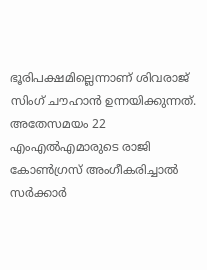ഭൂരിപക്ഷമില്ലെന്നാണ് ശിവരാജ് സിംഗ് ചൗഹാന്‍ ഉന്നയിക്കുന്നത്. അതേസമയം 22 എംഎല്‍എമാരുടെ രാജി കോണ്‍ഗ്രസ് അംഗീകരിച്ചാല്‍ സര്‍ക്കാര്‍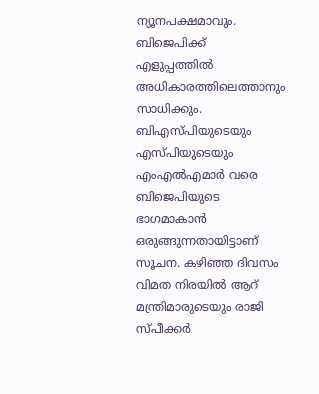ന്യൂനപക്ഷമാവും. ബിജെപിക്ക് എളുപ്പത്തില്‍ അധികാരത്തിലെത്താനും സാധിക്കും. ബിഎസ്പിയുടെയും എസ്പിയുടെയും എംഎല്‍എമാര്‍ വരെ ബിജെപിയുടെ ഭാഗമാകാന്‍ ഒരുങ്ങുന്നതായിട്ടാണ് സൂചന. കഴിഞ്ഞ ദിവസം വിമത നിരയില്‍ ആറ് മന്ത്രിമാരുടെയും രാജി സ്പീക്കര്‍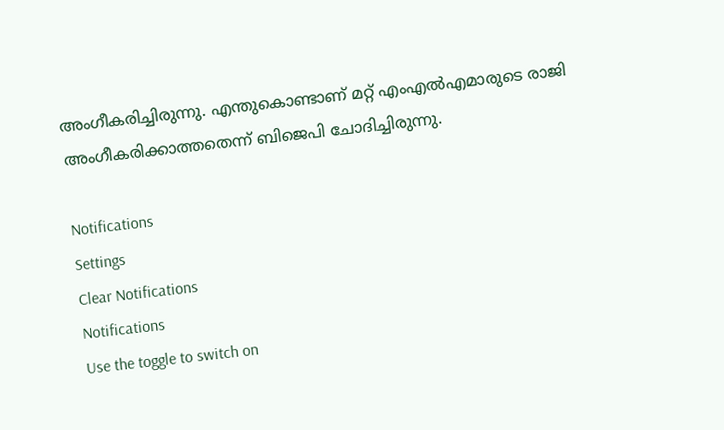അംഗീകരിച്ചിരുന്നു. എന്തുകൊണ്ടാണ് മറ്റ് എംഎല്‍എമാരുടെ രാജി അംഗീകരിക്കാത്തതെന്ന് ബിജെപി ചോദിച്ചിരുന്നു.

Notifications
Settings
Clear Notifications
Notifications
Use the toggle to switch on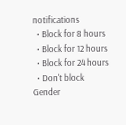notifications
  • Block for 8 hours
  • Block for 12 hours
  • Block for 24 hours
  • Don't block
Gender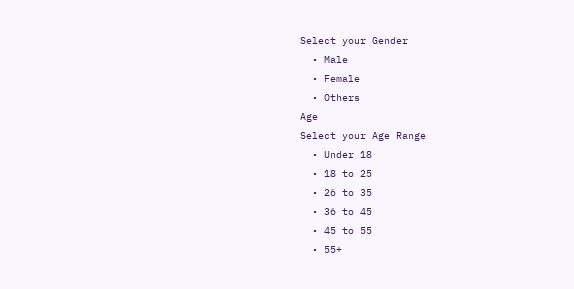Select your Gender
  • Male
  • Female
  • Others
Age
Select your Age Range
  • Under 18
  • 18 to 25
  • 26 to 35
  • 36 to 45
  • 45 to 55
  • 55+